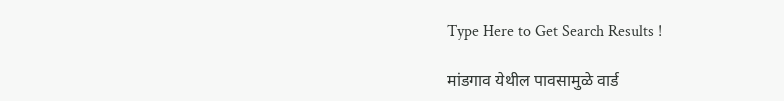Type Here to Get Search Results !

मांडगाव येथील पावसामुळे वार्ड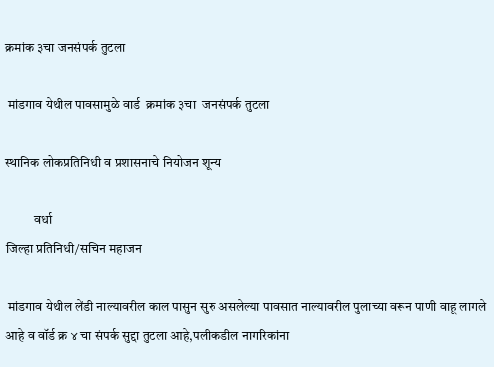क्रमांक ३चा जनसंपर्क तुटला

 मांडगाव येथील पावसामुळे वार्ड  क्रमांक ३चा  जनसंपर्क तुटला

स्थानिक लोकप्रतिनिधी व प्रशासनाचे नियोजन शून्य

           वर्धा
जिल्हा प्रतिनिधी/सचिन महाजन

 मांडगाव येथील लेंडी नाल्यावरील काल पासुन सुरु असलेल्या पावसात नाल्यावरील पुलाच्या वरून पाणी वाहू लागले आहे व वॉर्ड क्र ४ चा संपर्क सुद्दा तुटला आहे,पलीकडील नागरिकांना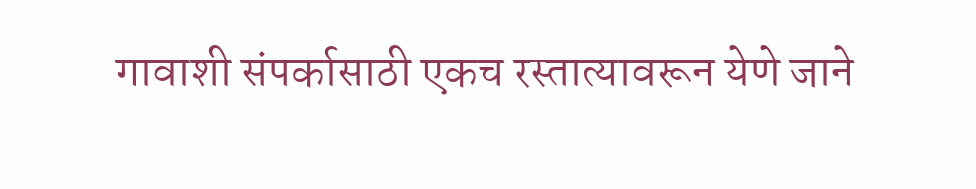गावाशी संपर्कासाठी एकच रस्तात्यावरून येणे जाने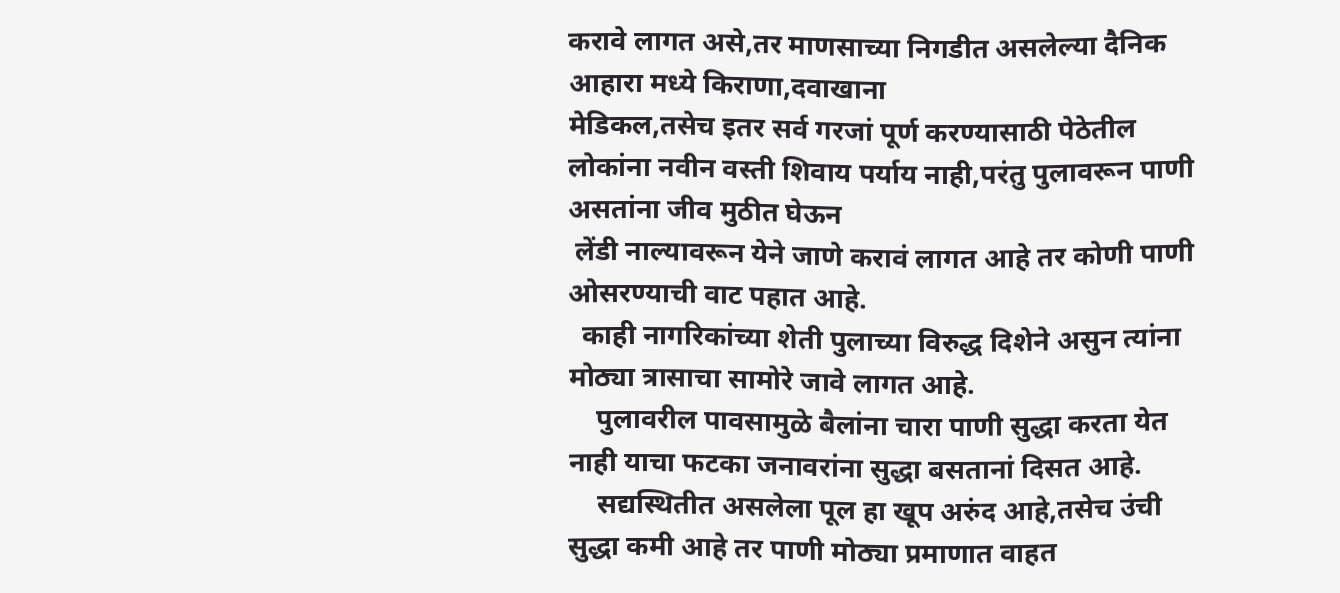करावे लागत असे,तर माणसाच्या निगडीत असलेल्या दैनिक आहारा मध्ये किराणा,दवाखाना
मेडिकल,तसेच इतर सर्व गरजां पूर्ण करण्यासाठी पेठेतील लोकांना नवीन वस्ती शिवाय पर्याय नाही,परंतु पुलावरून पाणी असतांना जीव मुठीत घेऊन
 लेंडी नाल्यावरून येने जाणे करावं लागत आहे तर कोणी पाणी ओसरण्याची वाट पहात आहे.
  काही नागरिकांच्या शेती पुलाच्या विरुद्ध दिशेने असुन त्यांना मोठ्या त्रासाचा सामोरे जावे लागत आहे.
    पुलावरील पावसामुळे बैलांना चारा पाणी सुद्धा करता येत नाही याचा फटका जनावरांना सुद्धा बसतानां दिसत आहे.
    सद्यस्थितीत असलेला पूल हा खूप अरुंद आहे,तसेच उंची सुद्धा कमी आहे तर पाणी मोठ्या प्रमाणात वाहत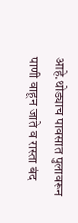आहे.थोड्याच पावसात पुलावरून पाणी वाहून जाते व रास्ता बंद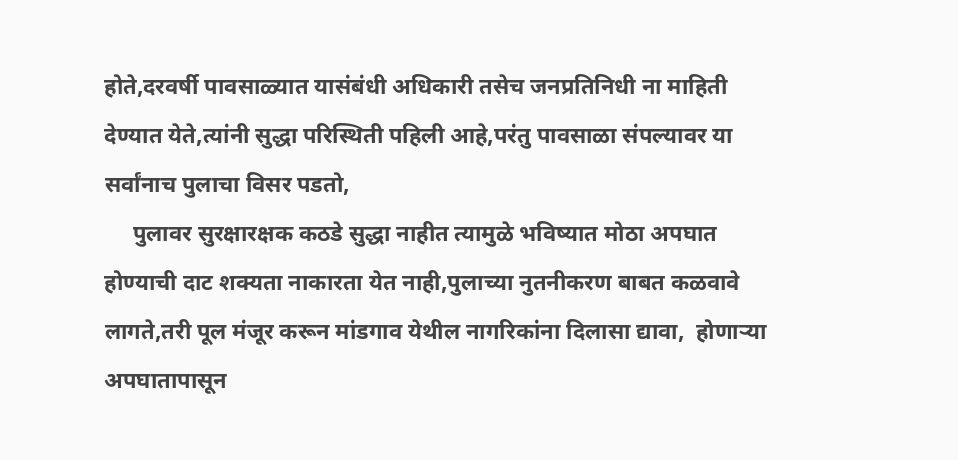होते,दरवर्षी पावसाळ्यात यासंबंधी अधिकारी तसेच जनप्रतिनिधी ना माहिती देण्यात येते,त्यांनी सुद्धा परिस्थिती पहिली आहे,परंतु पावसाळा संपल्यावर या सर्वांनाच पुलाचा विसर पडतो,
     पुलावर सुरक्षारक्षक कठडे सुद्धा नाहीत त्यामुळे भविष्यात मोठा अपघात होण्याची दाट शक्यता नाकारता येत नाही,पुलाच्या नुतनीकरण बाबत कळवावे लागते,तरी पूल मंजूर करून मांडगाव येथील नागरिकांना दिलासा द्यावा,  होणाऱ्या अपघातापासून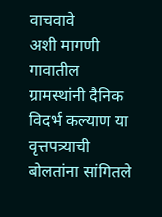वाचवावे
अशी मागणी गावातील  ग्रामस्थांनी दैनिक विदर्भ कल्याण या वृत्तपत्र्याची बोलतांना सांगितले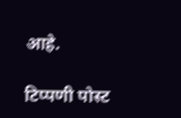आहे.

टिप्पणी पोस्ट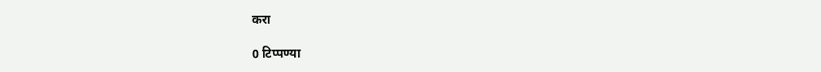करा

0 टिप्पण्या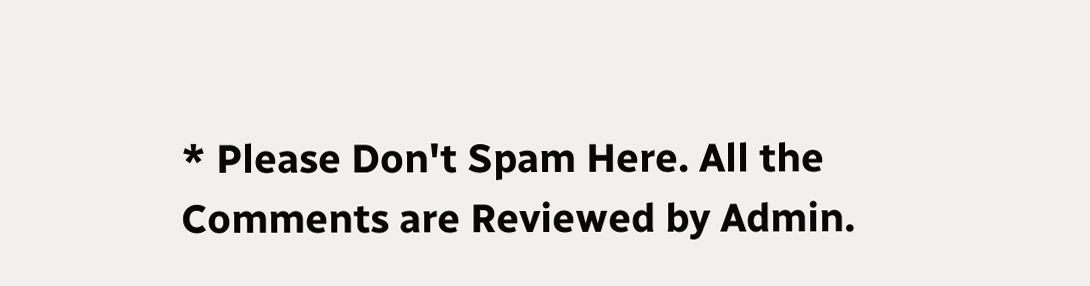* Please Don't Spam Here. All the Comments are Reviewed by Admin.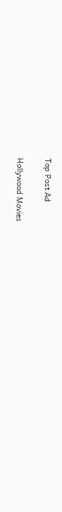Top Post Ad

Hollywood Movies